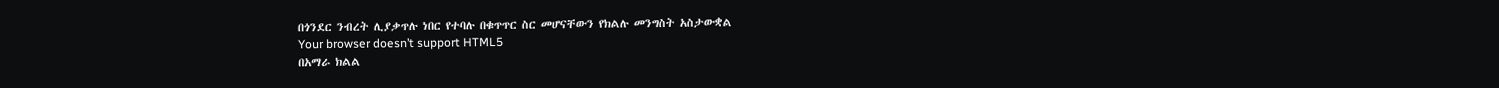በጎንደር ንብረት ሊያቃጥሉ ነበር የተባሉ በቁጥጥር ስር መሆናቸውን የክልሉ መንግስት አስታውቋል
Your browser doesn’t support HTML5
በአማራ ክልል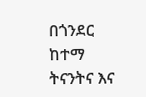በጎንደር ከተማ ትናንትና እና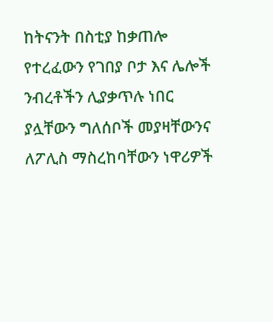ከትናንት በስቲያ ከቃጠሎ የተረፈውን የገበያ ቦታ እና ሌሎች ንብረቶችን ሊያቃጥሉ ነበር ያሏቸውን ግለሰቦች መያዛቸውንና ለፖሊስ ማስረከባቸውን ነዋሪዎች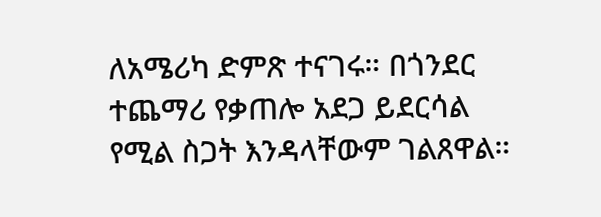ለአሜሪካ ድምጽ ተናገሩ። በጎንደር ተጨማሪ የቃጠሎ አደጋ ይደርሳል የሚል ስጋት እንዳላቸውም ገልጸዋል።